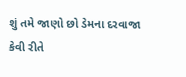શું તમે જાણો છો ડેમના દરવાજા કેવી રીતે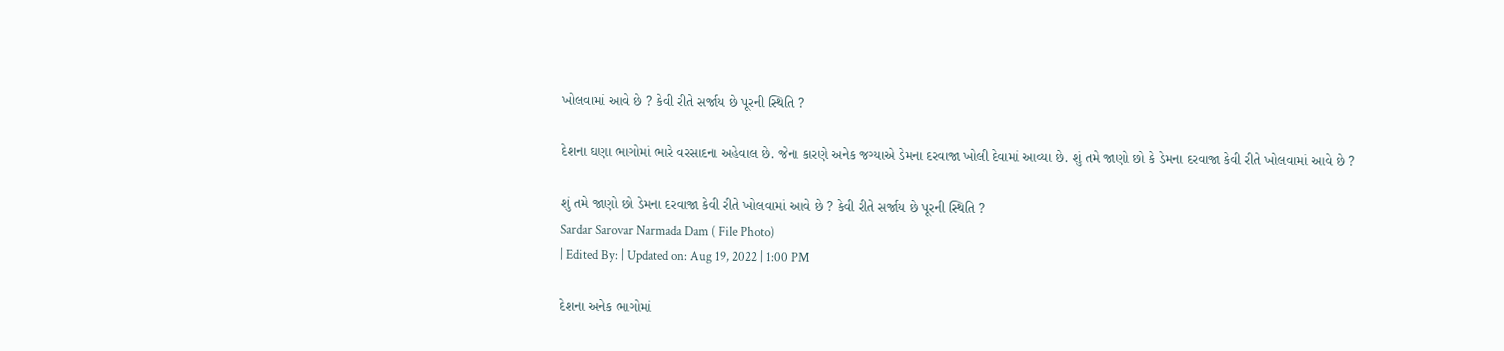ખોલવામાં આવે છે ? કેવી રીતે સર્જાય છે પૂરની સ્થિતિ ?

દેશના ઘણા ભાગોમાં ભારે વરસાદના અહેવાલ છે. જેના કારણે અનેક જગ્યાએ ડેમના દરવાજા ખોલી દેવામાં આવ્યા છે. શું તમે જાણો છો કે ડેમના દરવાજા કેવી રીતે ખોલવામાં આવે છે ?

શું તમે જાણો છો ડેમના દરવાજા કેવી રીતે ખોલવામાં આવે છે ? કેવી રીતે સર્જાય છે પૂરની સ્થિતિ ?
Sardar Sarovar Narmada Dam ( File Photo)
| Edited By: | Updated on: Aug 19, 2022 | 1:00 PM

દેશના અનેક ભાગોમાં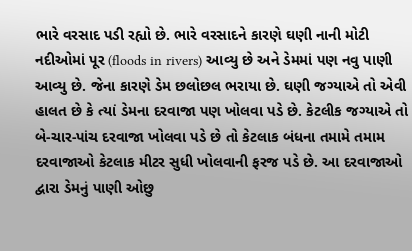ભારે વરસાદ પડી રહ્યો છે. ભારે વરસાદને કારણે ઘણી નાની મોટી નદીઓમાં પૂર (floods in rivers) આવ્યુ છે અને ડેમમાં પણ નવુ પાણી આવ્યુ છે. જેના કારણે ડેમ છલોછલ ભરાયા છે. ઘણી જગ્યાએ તો એવી હાલત છે કે ત્યાં ડેમના દરવાજા પણ ખોલવા પડે છે. કેટલીક જગ્યાએ તો બે-ચાર-પાંચ દરવાજા ખોલવા પડે છે તો કેટલાક બંધના તમામે તમામ દરવાજાઓ કેટલાક મીટર સુધી ખોલવાની ફરજ પડે છે. આ દરવાજાઓ દ્વારા ડેમનું પાણી ઓછુ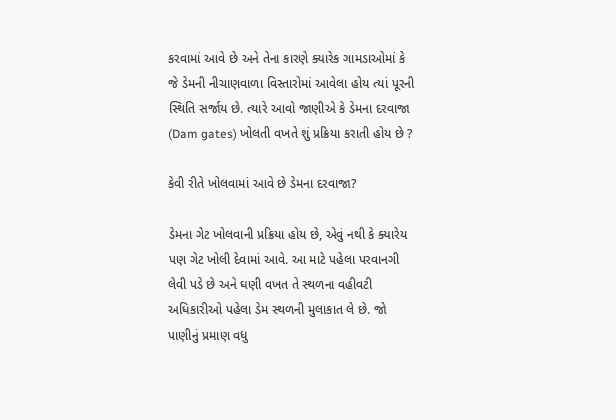કરવામાં આવે છે અને તેના કારણે ક્યારેક ગામડાઓમાં કે જે ડેમની નીચાણવાળા વિસ્તારોમાં આવેલા હોય ત્યાં પૂરની સ્થિતિ સર્જાય છે. ત્યારે આવો જાણીએ કે ડેમના દરવાજા (Dam gates) ખોલતી વખતે શું પ્રક્રિયા કરાતી હોય છે ?

કેવી રીતે ખોલવામાં આવે છે ડેમના દરવાજા?

ડેમના ગેટ ખોલવાની પ્રક્રિયા હોય છે, એવું નથી કે ક્યારેય પણ ગેટ ખોલી દેવામાં આવે. આ માટે પહેલા પરવાનગી લેવી પડે છે અને ઘણી વખત તે સ્થળના વહીવટી અધિકારીઓ પહેલા ડેમ સ્થળની મુલાકાત લે છે. જો પાણીનું પ્રમાણ વધુ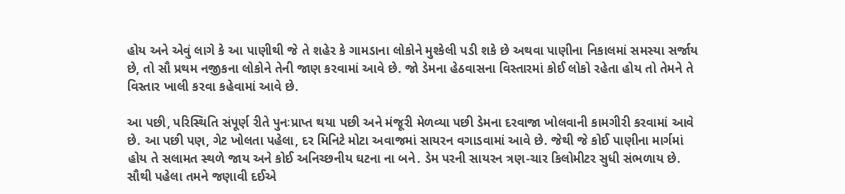હોય અને એવું લાગે કે આ પાણીથી જે તે શહેર કે ગામડાના લોકોને મુશ્કેલી પડી શકે છે અથવા પાણીના નિકાલમાં સમસ્યા સર્જાય છે, તો સૌ પ્રથમ નજીકના લોકોને તેની જાણ કરવામાં આવે છે. જો ડેમના હેઠવાસના વિસ્તારમાં કોઈ લોકો રહેતા હોય તો તેમને તે વિસ્તાર ખાલી કરવા કહેવામાં આવે છે.

આ પછી, પરિસ્થિતિ સંપૂર્ણ રીતે પુનઃપ્રાપ્ત થયા પછી અને મંજૂરી મેળવ્યા પછી ડેમના દરવાજા ખોલવાની કામગીરી કરવામાં આવે છે. આ પછી પણ, ગેટ ખોલતા પહેલા, દર મિનિટે મોટા અવાજમાં સાયરન વગાડવામાં આવે છે. જેથી જે કોઈ પાણીના માર્ગમાં હોય તે સલામત સ્થળે જાય અને કોઈ અનિચ્છનીય ઘટના ના બને. ડેમ પરની સાયરન ત્રણ-ચાર કિલોમીટર સુધી સંભળાય છે. સૌથી પહેલા તમને જણાવી દઈએ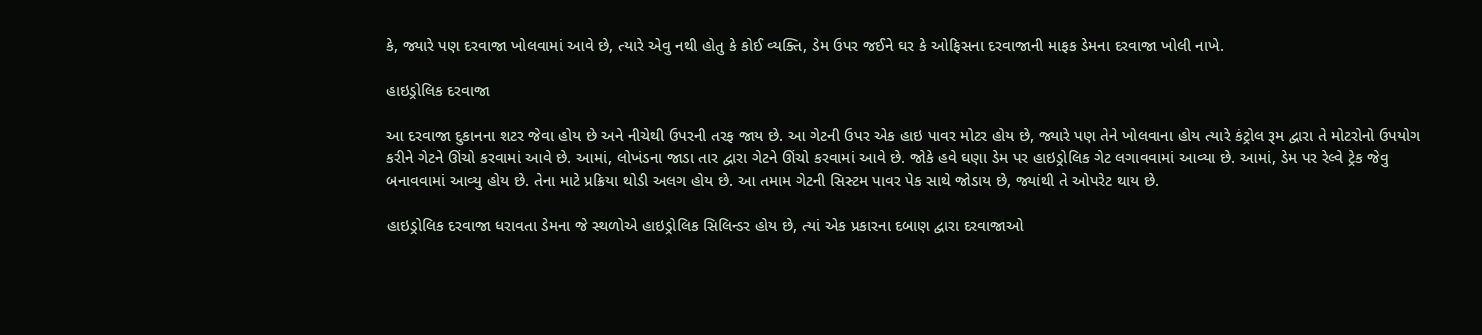કે, જ્યારે પણ દરવાજા ખોલવામાં આવે છે, ત્યારે એવુ નથી હોતુ કે કોઈ વ્યક્તિ, ડેમ ઉપર જઈને ઘર કે ઓફિસના દરવાજાની માફક ડેમના દરવાજા ખોલી નાખે.

હાઇડ્રોલિક દરવાજા

આ દરવાજા દુકાનના શટર જેવા હોય છે અને નીચેથી ઉપરની તરફ જાય છે. આ ગેટની ઉપર એક હાઇ પાવર મોટર હોય છે, જ્યારે પણ તેને ખોલવાના હોય ત્યારે કંટ્રોલ રૂમ દ્વારા તે મોટરોનો ઉપયોગ કરીને ગેટને ઊંચો કરવામાં આવે છે. આમાં, લોખંડના જાડા તાર દ્વારા ગેટને ઊંચો કરવામાં આવે છે. જોકે હવે ઘણા ડેમ પર હાઇડ્રોલિક ગેટ લગાવવામાં આવ્યા છે. આમાં, ડેમ પર રેલ્વે ટ્રેક જેવુ બનાવવામાં આવ્યુ હોય છે. તેના માટે પ્રક્રિયા થોડી અલગ હોય છે. આ તમામ ગેટની સિસ્ટમ પાવર પેક સાથે જોડાય છે, જ્યાંથી તે ઓપરેટ થાય છે.

હાઇડ્રોલિક દરવાજા ધરાવતા ડેમના જે સ્થળોએ હાઇડ્રોલિક સિલિન્ડર હોય છે, ત્યાં એક પ્રકારના દબાણ દ્વારા દરવાજાઓ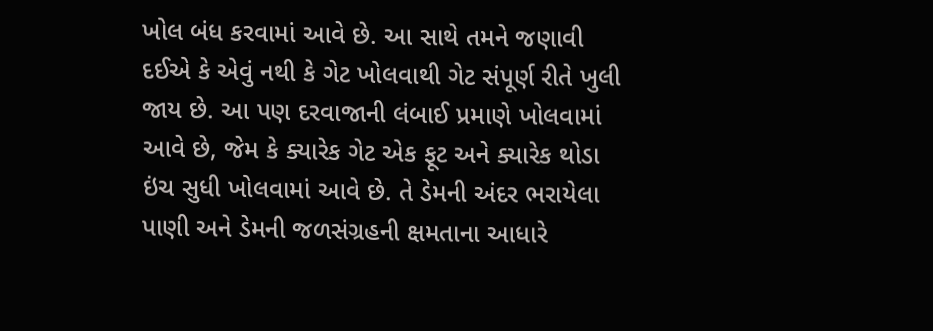ખોલ બંધ કરવામાં આવે છે. આ સાથે તમને જણાવી દઈએ કે એવું નથી કે ગેટ ખોલવાથી ગેટ સંપૂર્ણ રીતે ખુલી જાય છે. આ પણ દરવાજાની લંબાઈ પ્રમાણે ખોલવામાં આવે છે, જેમ કે ક્યારેક ગેટ એક ફૂટ અને ક્યારેક થોડા ઇંચ સુધી ખોલવામાં આવે છે. તે ડેમની અંદર ભરાયેલા પાણી અને ડેમની જળસંગ્રહની ક્ષમતાના આધારે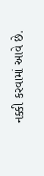નક્કી કરવામાં આવે છે.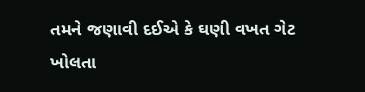તમને જણાવી દઈએ કે ઘણી વખત ગેટ ખોલતા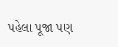પહેલા પૂજા પણ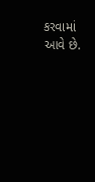કરવામાં આવે છે.